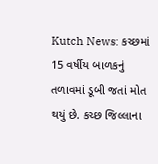Kutch News: કચ્છમાં 15 વર્ષીય બાળકનું તળાવમાં ડૂબી જતાં મોત થયું છે. કચ્છ જિલ્લાના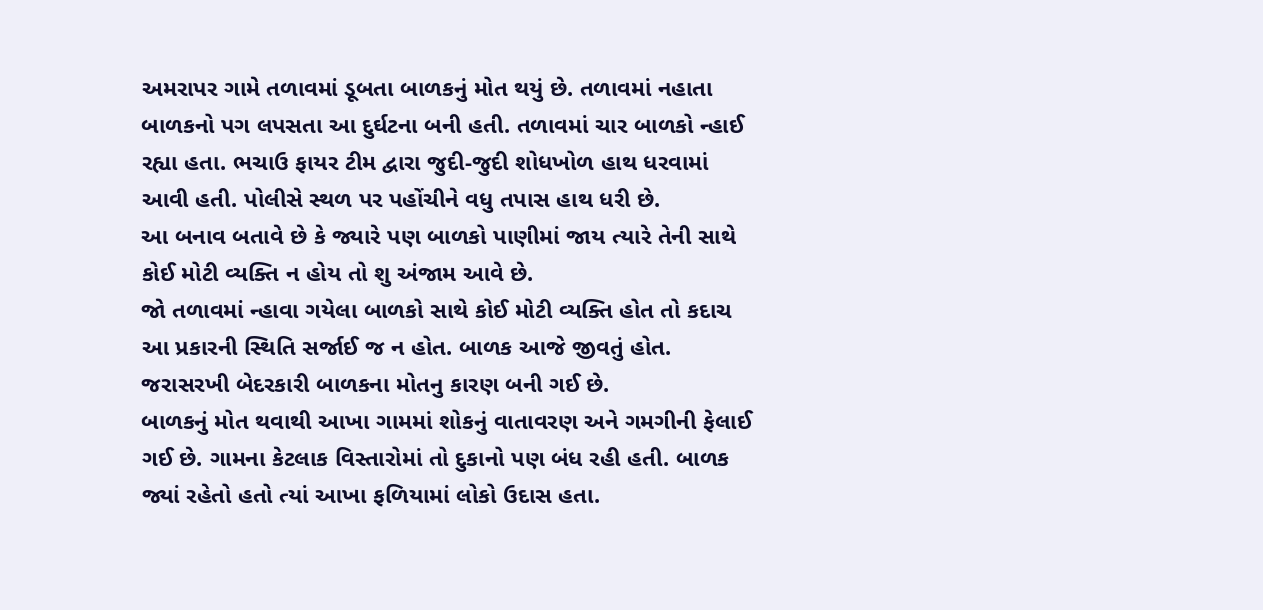અમરાપર ગામે તળાવમાં ડૂબતા બાળકનું મોત થયું છે. તળાવમાં નહાતા બાળકનો પગ લપસતા આ દુર્ઘટના બની હતી. તળાવમાં ચાર બાળકો ન્હાઈ રહ્યા હતા. ભચાઉ ફાયર ટીમ દ્વારા જુદી-જુદી શોધખોળ હાથ ધરવામાં આવી હતી. પોલીસે સ્થળ પર પહોંચીને વધુ તપાસ હાથ ધરી છે.
આ બનાવ બતાવે છે કે જ્યારે પણ બાળકો પાણીમાં જાય ત્યારે તેની સાથે કોઈ મોટી વ્યક્તિ ન હોય તો શુ અંજામ આવે છે.
જો તળાવમાં ન્હાવા ગયેલા બાળકો સાથે કોઈ મોટી વ્યક્તિ હોત તો કદાચ આ પ્રકારની સ્થિતિ સર્જાઈ જ ન હોત. બાળક આજે જીવતું હોત. જરાસરખી બેદરકારી બાળકના મોતનુ કારણ બની ગઈ છે.
બાળકનું મોત થવાથી આખા ગામમાં શોકનું વાતાવરણ અને ગમગીની ફેલાઈ ગઈ છે. ગામના કેટલાક વિસ્તારોમાં તો દુકાનો પણ બંધ રહી હતી. બાળક જ્યાં રહેતો હતો ત્યાં આખા ફળિયામાં લોકો ઉદાસ હતા.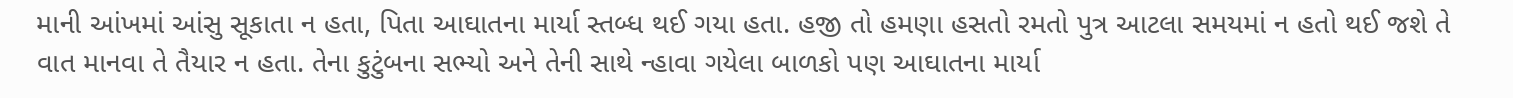માની આંખમાં આંસુ સૂકાતા ન હતા, પિતા આઘાતના માર્યા સ્તબ્ધ થઈ ગયા હતા. હજી તો હમણા હસતો રમતો પુત્ર આટલા સમયમાં ન હતો થઈ જશે તે વાત માનવા તે તૈયાર ન હતા. તેના કુટુંબના સભ્યો અને તેની સાથે ન્હાવા ગયેલા બાળકો પણ આઘાતના માર્યા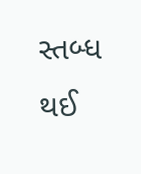સ્તબ્ધ થઈ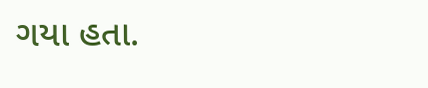ગયા હતા.